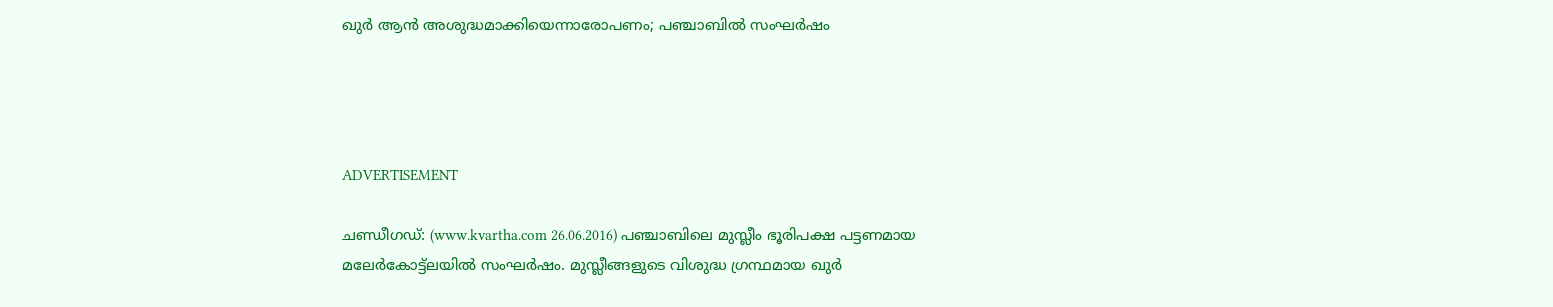ഖുർ ആൻ അശുദ്ധമാക്കിയെന്നാരോപണം; പഞ്ചാബിൽ സംഘർഷം




ADVERTISEMENT

ചണ്ഡീഗഡ്: (www.kvartha.com 26.06.2016) പഞ്ചാബിലെ മുസ്ലീം ഭൂരിപക്ഷ പട്ടണമായ മലേർകോട്ട്ലയിൽ സംഘർഷം. മുസ്ലീങ്ങളുടെ വിശുദ്ധ ഗ്രന്ഥമായ ഖുർ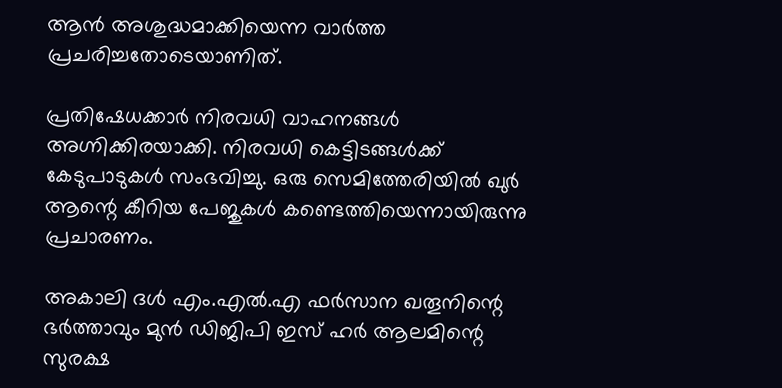ആൻ അശുദ്ധമാക്കിയെന്ന വാർത്ത പ്രചരിച്ചതോടെയാണിത്.

പ്രതിഷേധക്കാർ നിരവധി വാഹനങ്ങൾ അഗ്നിക്കിരയാക്കി. നിരവധി കെട്ടിടങ്ങൾക്ക് കേടുപാടുകൾ സംഭവിച്ചു. ഒരു സെമിത്തേരിയിൽ ഖുർ ആന്റെ കീറിയ പേജുകൾ കണ്ടെത്തിയെന്നായിരുന്നു പ്രചാരണം.

അകാലി ദൾ എം.എൽ.എ ഫർസാന ഖതൂനിന്റെ ഭർത്താവും മുൻ ഡിജിപി ഇസ് ഹർ ആലമിന്റെ സുരക്ഷ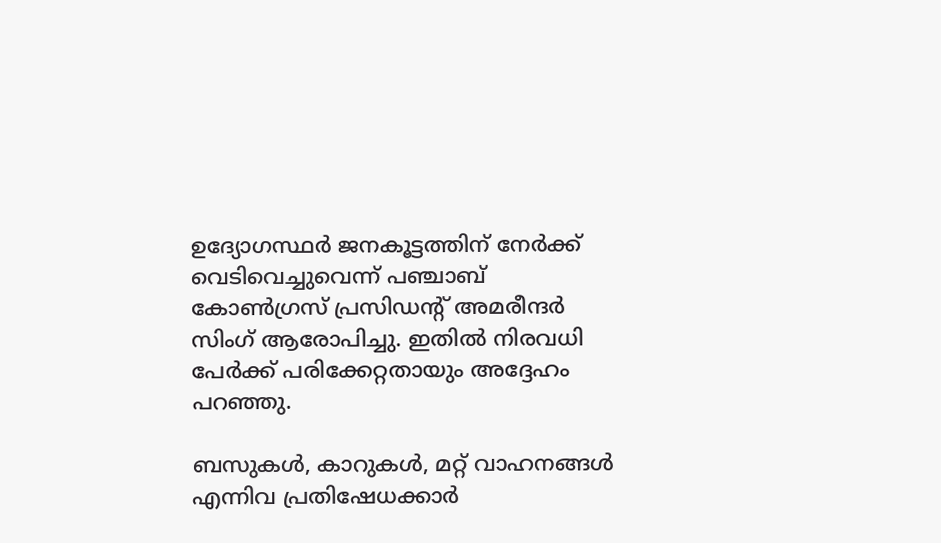ഉദ്യോഗസ്ഥർ ജനകൂട്ടത്തിന് നേർക്ക് വെടിവെച്ചുവെന്ന് പഞ്ചാബ് കോൺഗ്രസ് പ്രസിഡന്റ് അമരീന്ദർ സിംഗ് ആരോപിച്ചു. ഇതിൽ നിരവധി പേർക്ക് പരിക്കേറ്റതായും അദ്ദേഹം പറഞ്ഞു.

ബസുകൾ, കാറുകൾ, മറ്റ് വാഹനങ്ങൾ എന്നിവ പ്രതിഷേധക്കാർ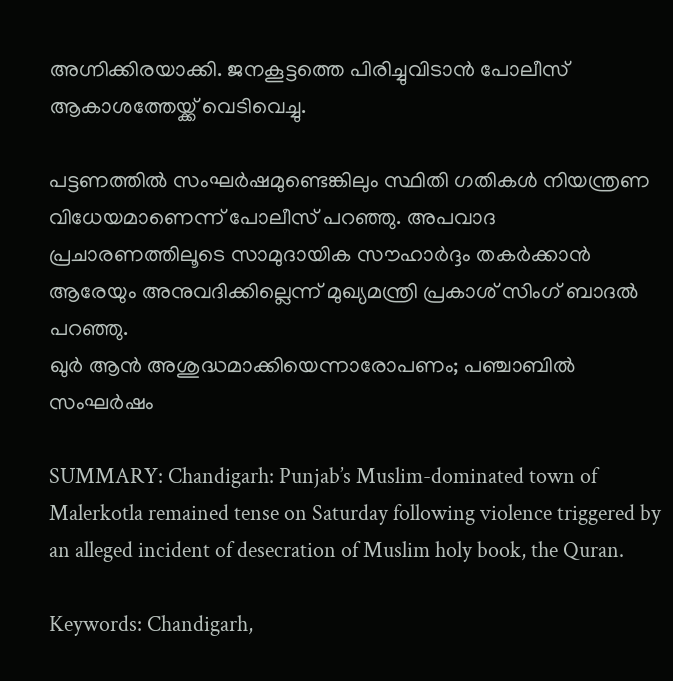അഗ്നിക്കിരയാക്കി. ജനകൂട്ടത്തെ പിരിച്ചുവിടാൻ പോലീസ് ആകാശത്തേയ്ക്ക് വെടിവെച്ചു.

പട്ടണത്തിൽ സംഘർഷമുണ്ടെങ്കിലും സ്ഥിതി ഗതികൾ നിയന്ത്രണ വിധേയമാണെന്ന് പോലീസ് പറഞ്ഞു. അപവാദ പ്രചാരണത്തിലൂടെ സാമുദായിക സൗഹാർദ്ദം തകർക്കാൻ ആരേയും അനുവദിക്കില്ലെന്ന് മുഖ്യമന്ത്രി പ്രകാശ് സിംഗ് ബാദൽ പറഞ്ഞു.
ഖുർ ആൻ അശുദ്ധമാക്കിയെന്നാരോപണം; പഞ്ചാബിൽ സംഘർഷം

SUMMARY: Chandigarh: Punjab’s Muslim-dominated town of Malerkotla remained tense on Saturday following violence triggered by an alleged incident of desecration of Muslim holy book, the Quran.

Keywords: Chandigarh,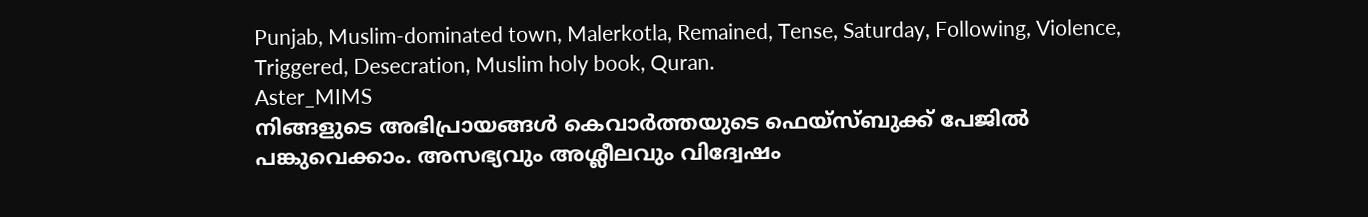Punjab, Muslim-dominated town, Malerkotla, Remained, Tense, Saturday, Following, Violence, Triggered, Desecration, Muslim holy book, Quran.
Aster_MIMS
നിങ്ങളുടെ അഭിപ്രായങ്ങൾ കെവാർത്തയുടെ ഫെയ്‌സ്‌ബുക്ക് പേജിൽ പങ്കുവെക്കാം. അസഭ്യവും അശ്ലീലവും വിദ്വേഷം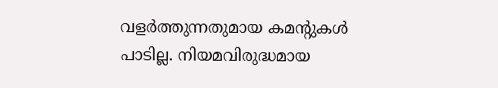വളർത്തുന്നതുമായ കമന്റുകൾ പാടില്ല. നിയമവിരുദ്ധമായ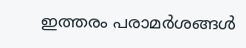ഇത്തരം പരാമർശങ്ങൾ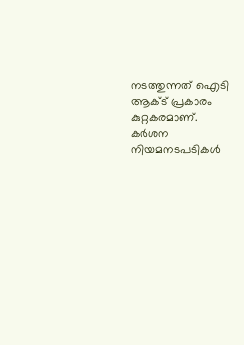നടത്തുന്നത് ഐടി ആക്ട് പ്രകാരം കുറ്റകരമാണ്. കർശന നിയമനടപടികൾ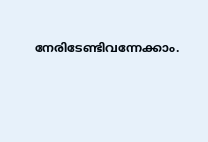നേരിടേണ്ടിവന്നേക്കാം.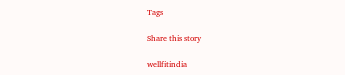Tags

Share this story

wellfitindia